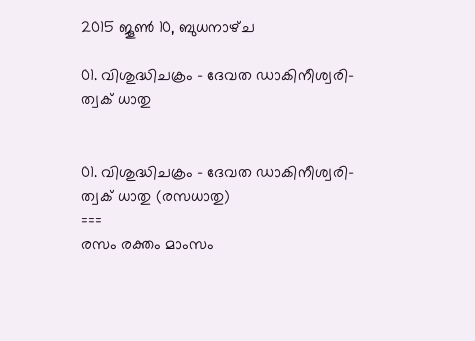2015 ജൂൺ 10, ബുധനാഴ്‌ച

01. വിശുദ്ധിചക്രം - ദേവത ഡാകിനീശ്വരി- ത്വക്‌ ധാതു


01. വിശുദ്ധിചക്രം - ദേവത ഡാകിനീശ്വരി- ത്വക്‌ ധാതു (രസധാതു)
===
രസം രക്തം മാംസം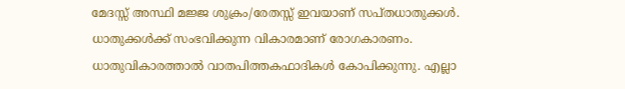മേദസ്സ്‍ അസ്ഥി മജ്ജ ശുക്രം/രേതസ്സ്‍ ഇവയാണ്‌ സപ്തധാതുക്കള്‍. ധാതുക്കള്‍ക്ക്‍ സംഭവിക്കുന്ന വികാരമാണ്‌ രോഗകാരണം. ധാതുവികാരത്താല്‍ വാതപിത്തകഫാദികള്‍ കോപിക്കുന്നു. എല്ലാ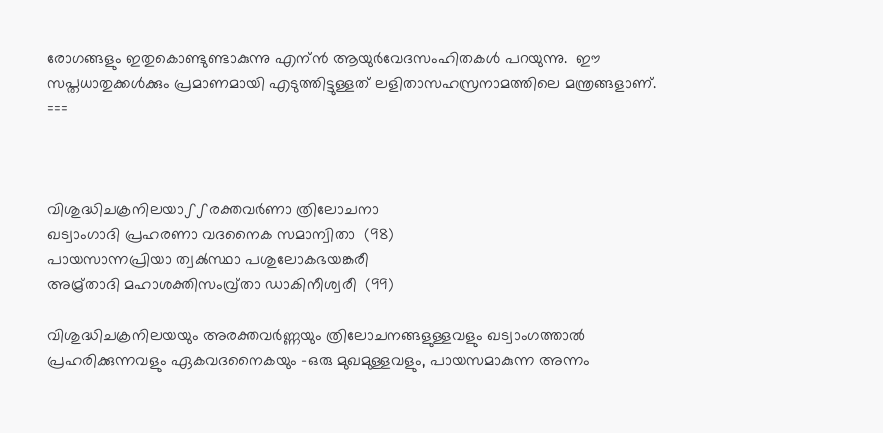രോഗങ്ങളും ഇതുകൊണ്ടുണ്ടാകുന്നു എന്ന്‍ ആയുര്‍വേദസംഹിതകള്‍ പറയുന്നു.  ഈ സപ്തധാതുക്കള്‍ക്കും പ്രമാണമായി എടുത്തിട്ടുള്ളത്‍ ലളിതാസഹസ്രനാമത്തിലെ മന്ത്രങ്ങളാണ്‌.
===



വിശുദ്ധിചക്രനിലയാഽഽരക്തവര്‍ണാ ത്രിലോചനാ
ഖട്വാംഗാദി പ്രഹരണാ വദനൈക സമാന്വിതാ  (98)
പായസാന്നപ്രിയാ ത്വക്‍സ്ഥാ പശുലോകഭയങ്കരീ
അമ്ര്‌താദി മഹാശക്തിസംവ്ര്‌താ ഡാകിനീശ്വരീ  (99)

വിശുദ്ധിചക്രനിലയയും അരക്തവര്‍ണ്ണയും ത്രിലോചനങ്ങളുള്ളവളും ഖട്വാംഗത്താല്‍ പ്രഹരിക്കുന്നവളും ഏകവദനൈകയും -ഒരു മുഖമുള്ളവളും, പായസമാകുന്ന അന്നം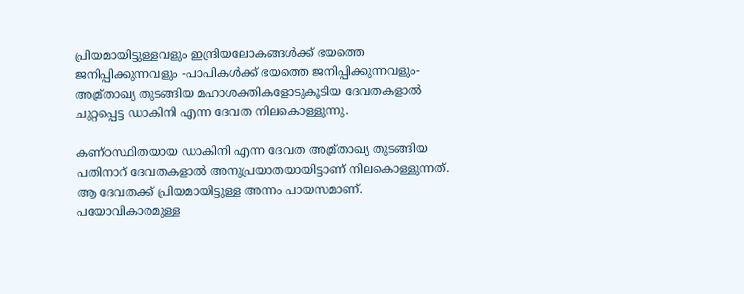പ്രിയമായിട്ടുള്ളവളും ഇന്ദ്രിയലോകങ്ങള്‍ക്ക്‍ ഭയത്തെ ജനിപ്പിക്കുന്നവളും -പാപികള്‍ക്ക്‍ ഭയത്തെ ജനിപ്പിക്കുന്നവളും- അമ്ര്‌താഖ്യ തുടങ്ങിയ മഹാശക്തികളോടുകൂടിയ ദേവതകളാല്‍ ചുറ്റപ്പെട്ട ഡാകിനി എന്ന ദേവത നിലകൊള്ളുന്നു.

കണ്ഠസ്ഥിതയായ ഡാകിനി എന്ന ദേവത അമ്ര്‌താഖ്യ തുടങ്ങിയ പതിനാറ്‌ ദേവതകളാല്‍ അനുപ്രയാതയായിട്ടാണ്‌ നിലകൊള്ളുന്നത്‍. ആ ദേവതക്ക്‍ പ്രിയമായിട്ടുള്ള അന്നം പായസമാണ്‌.  പയോവികാരമുള്ള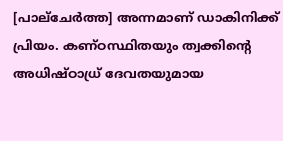[പാല്‌ചേര്‍ത്ത] അന്നമാണ്‌ ഡാകിനിക്ക്‍ പ്രിയം. കണ്ഠസ്ഥിതയും ത്വക്കിന്റെ അധിഷ്ഠാധ്ര്‌ ദേവതയുമായ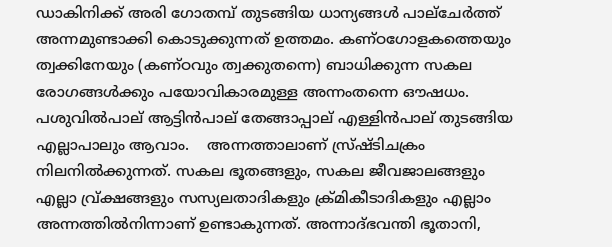ഡാകിനിക്ക്‍ അരി ഗോതമ്പ്‍ തുടങ്ങിയ ധാന്യങ്ങള്‍ പാല്‌ചേര്‍ത്ത്‍ അന്നമുണ്ടാക്കി കൊടുക്കുന്നത്‍ ഉത്തമം. കണ്ഠഗോളകത്തെയും ത്വക്കിനേയും (കണ്ഠവും ത്വക്കുതന്നെ) ബാധിക്കുന്ന സകല രോഗങ്ങള്‍ക്കും പയോവികാരമുള്ള അന്നംതന്നെ ഔഷധം.  പശുവില്‍പാല്‌ ആട്ടിന്‍പാല്‌ തേങ്ങാപ്പാല്‌ എള്ളിന്‍പാല്‌ തുടങ്ങിയ എല്ലാപാലും ആവാം.    അന്നത്താലാണ്‌ സ്ര്‌ഷ്ടിചക്രം നിലനില്‍ക്കുന്നത്‍. സകല ഭൂതങ്ങളും, സകല ജീവജാലങ്ങളും എല്ലാ വ്ര്‌ക്ഷങ്ങളും സസ്യലതാദികളും ക്ര്‌മികീടാദികളും എല്ലാം അന്നത്തില്‍നിന്നാണ്‌ ഉണ്ടാകുന്നത്‍. അന്നാദ്‍ഭവന്തി ഭൂതാനി,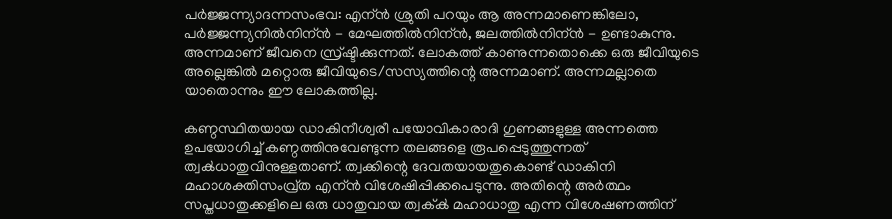പര്‍ജ്ജന്ന്യാദന്നസംഭവ: എന്ന്‍ ശ്രുതി പറയും ആ അന്നമാണെങ്കിലോ, പര്‍ജ്ജന്ന്യനില്‍നിന്ന്‍ - മേഘത്തില്‍നിന്ന്‍, ജലത്തില്‍നിന്ന്‍ - ഉണ്ടാകുന്നു. അന്നമാണ്‌ ജീവനെ സ്ര്‌ഷ്ടിക്കുന്നത്‍. ലോകത്ത്‍ കാണുന്നതൊക്കെ ഒരു ജീവിയുടെ അല്ലെങ്കില്‍ മറ്റൊരു ജീവിയുടെ/സസ്യത്തിന്റെ അന്നമാണ്‌. അന്നമല്ലാതെ യാതൊന്നും ഈ ലോകത്തില്ല.

കണ്ഠസ്ഥിതയായ ഡാകിനീശ്വരീ പയോവികാരാദി ഗുണങ്ങളുള്ള അന്നത്തെ ഉപയോഗിച്ച്‍ കണ്ഠത്തിനുവേണ്ടുന്ന തലങ്ങളെ രൂപപ്പെടുത്തുന്നത്‍ ത്വക്‍ധാതുവിനുള്ളതാണ്‌. ത്വക്കിന്റെ ദേവതയായതുകൊണ്ട്‍ ഡാകിനി മഹാശക്തിസംവ്ര്‌ത എന്ന്‍ വിശേഷിപ്പിക്കപെടുന്നു. അതിന്റെ അര്‍ത്ഥം സപ്തധാതുക്കളിലെ ഒരു ധാതുവായ ത്വക്ക്‍ മഹാധാതു എന്ന വിശേഷണത്തിന്‌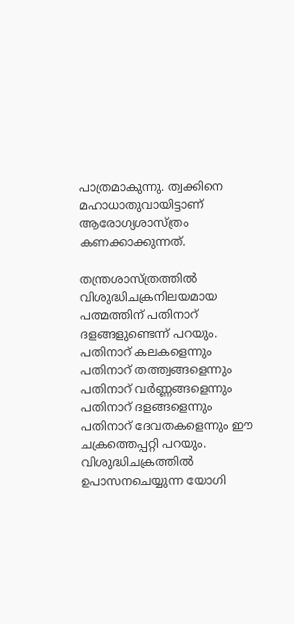പാത്രമാകുന്നു. ത്വക്കിനെ മഹാധാതുവായിട്ടാണ്‌ ആരോഗ്യശാസ്ത്രം കണക്കാക്കുന്നത്‍.

തന്ത്രശാസ്ത്രത്തില്‍ വിശുദ്ധിചക്രനിലയമായ പത്മത്തിന്‌ പതിനാറ്‍ ദളങ്ങളുണ്ടെന്ന്‍ പറയും. പതിനാറ്‍ കലകളെന്നും പതിനാറ്‍ തത്ത്വങ്ങളെന്നും പതിനാറ്‍ വര്‍ണ്ണങ്ങളെന്നും പതിനാറ്‍ ദളങ്ങളെന്നും പതിനാറ്‍ ദേവതകളെന്നും ഈ ചക്രത്തെപ്പറ്റി പറയും.   വിശുദ്ധിചക്രത്തില്‍ ഉപാസനചെയ്യുന്ന യോഗി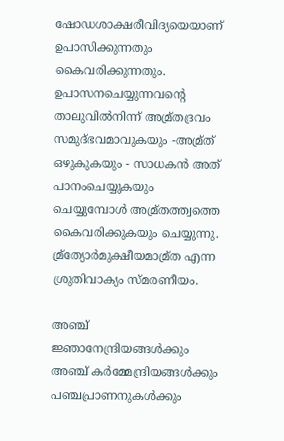ഷോഡശാക്ഷരീവിദ്യയെയാണ്‌ ഉപാസിക്കുന്നതും കൈവരിക്കുന്നതും. ഉപാസനചെയ്യുന്നവന്റെ താലുവില്‍നിന്ന്‍ അമ്ര്‌തദ്രവം സമുദ്‍ഭവമാവുകയും -അമ്ര്‌ത്‍ ഒഴുകുകയും - സാധകന്‍ അത്‍ പാനംചെയ്യുകയും ചെയ്യുമ്പോള്‍ അമ്ര്‌തത്ത്വത്തെ കൈവരിക്കുകയും ചെയ്യുന്നു. മ്ര്‌ത്യോര്‍മുക്ഷീയമാമ്ര്‌ത എന്ന ശ്രുതിവാക്യം സ്മരണീയം.

അഞ്ച്‍ ജ്ഞാനേന്ദ്രിയങ്ങള്‍ക്കും അഞ്ച്‍ കര്‍മ്മേന്ദ്രിയങ്ങള്‍ക്കും പഞ്ചപ്രാണനുകള്‍ക്കും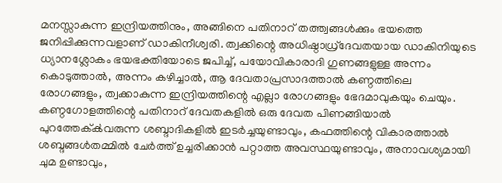മനസ്സാകുന്ന ഇന്ദ്രിയത്തിനും, അങ്ങിനെ പതിനാറ്‍ തത്ത്വങ്ങള്‍ക്കും ഭയത്തെ ജനിപ്പിക്കുന്നവളാണ്‌ ഡാകിനീശ്വരി. ത്വക്കിന്റെ അധിഷ്ഠാധ്ര്‌ദേവതയായ ഡാകിനിയുടെ ധ്യാനശ്ലോകം ഭയഭക്തിയോടെ ജപിച്ച്‍, പയോവികാരാദി ഗുണങ്ങളുള്ള അന്നം കൊടുത്താല്‍, അന്നം കഴിച്ചാല്‍, ആ ദേവതാപ്രസാദത്താല്‍ കണ്ഠത്തിലെ രോഗങ്ങളും, ത്വക്കാകുന്ന ഇന്ദ്രിയത്തിന്റെ എല്ലാ രോഗങ്ങളും ഭേദമാവുകയും ചെയും. കണ്ഠഗോളത്തിന്റെ പതിനാറ്‍ ദേവതകളില്‍ ഒരു ദേവത പിണങ്ങിയാല്‍ പുറത്തേക്ക്‍വരുന്ന ശബ്ദാദികളില്‍ ഇടര്‍ച്ചയുണ്ടാവും, കഫത്തിന്റെ വികാരത്താല്‍ ശബ്ദങ്ങള്‍തമ്മില്‍ ചേര്‍ത്ത്‍ ഉച്ചരിക്കാന്‍ പറ്റാത്ത അവസ്ഥയുണ്ടാവും, അനാവശ്യമായി ചുമ ഉണ്ടാവും,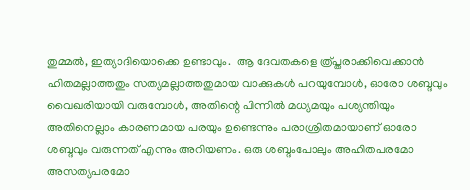തുമ്മല്‍, ഇത്യാദിയൊക്കെ ഉണ്ടാവും.  ആ ദേവതകളെ ത്ര്‌പ്തരാക്കിവെക്കാന്‍ ഹിതമല്ലാത്തതും സത്യമല്ലാത്തതുമായ വാക്കുകള്‍ പറയുമ്പോള്‍, ഓരോ ശബ്ദവും വൈഖരിയായി വരുമ്പോള്‍, അതിന്റെ പിന്നില്‍ മധ്യമയും പശ്യന്തിയും അതിനെല്ലാം കാരണമായ പരയും ഉണ്ടെന്നും പരാശ്രിതമായാണ്‌ ഓരോ ശബ്ദവും വരുന്നത്‍ എന്നും അറിയണം. ഒരു ശബ്ദംപോലും അഹിതപരമോ അസത്യപരമോ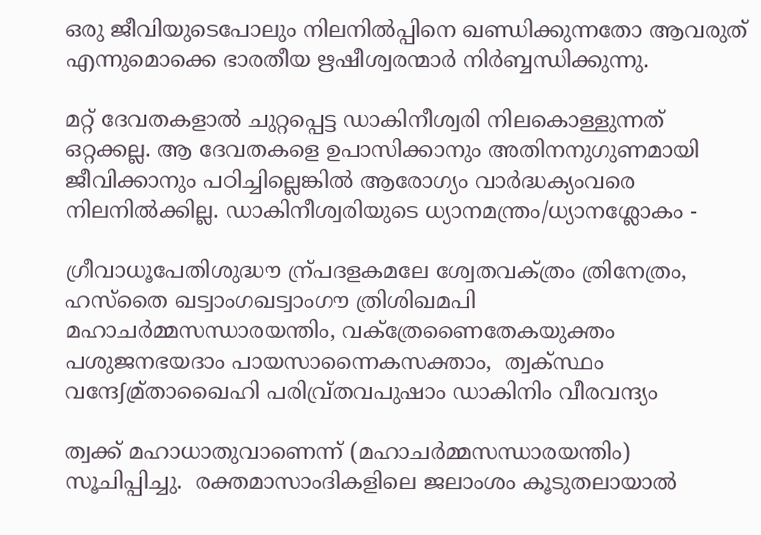ഒരു ജീവിയുടെപോലും നിലനില്‍പ്പിനെ ഖണ്ഡിക്കുന്നതോ ആവരുത്‍ എന്നുമൊക്കെ ഭാരതീയ ഋഷീശ്വരന്മാര്‍ നിര്‍ബ്ബന്ധിക്കുന്നു.

മറ്റ്‍ ദേവതകളാല്‍ ചുറ്റപ്പെട്ട ഡാകിനീശ്വരി നിലകൊള്ളുന്നത്‍ ഒറ്റക്കല്ല. ആ ദേവതകളെ ഉപാസിക്കാനും അതിനനുഗുണമായി ജീവിക്കാനും പഠിച്ചില്ലെങ്കില്‍ ആരോഗ്യം വാര്‍ദ്ധക്യംവരെ നിലനില്‍ക്കില്ല. ഡാകിനീശ്വരിയുടെ ധ്യാനമന്ത്രം/ധ്യാനശ്ലോകം -

ഗ്രീവാധൂപേതിശുദ്ധൗ ന്ര്‌പദളകമലേ ശ്വേതവക്‍ത്രം ത്രിനേത്രം,  ഹസ്തൈ ഖട്വാംഗഖട്വാംഗൗ ത്രിശിഖമപി മഹാചര്‍മ്മസന്ധാരയന്തിം, വക്‍ത്രേണൈതേകയുക്തം പശുജനഭയദാം പായസാന്നൈകസക്താം,  ത്വക്‍സ്ഥം വന്ദേഽമ്ര്‌താഖൈഹി പരിവ്ര്‌തവപുഷാം ഡാകിനിം വീരവന്ദ്യം

ത്വക്ക്‍ മഹാധാതുവാണെന്ന്‍ (മഹാചര്‍മ്മസന്ധാരയന്തിം) സൂചിപ്പിച്ചു.  രക്തമാസാംദികളിലെ ജലാംശം കൂടുതലായാല്‍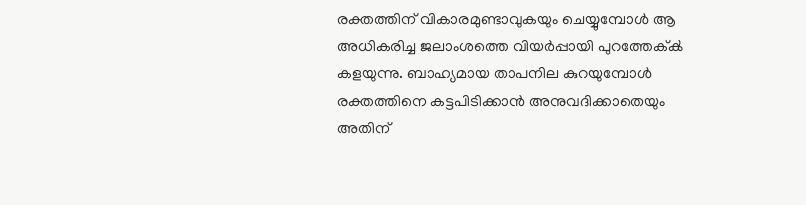രക്തത്തിന്‌ വികാരമുണ്ടാവുകയും ചെയ്യുമ്പോള്‍ ആ അധികരിച്ച ജലാംശത്തെ വിയര്‍പ്പായി പുറത്തേക്ക്‍ കളയുന്നു. ബാഹ്യമായ താപനില കുറയുമ്പോള്‍ രക്തത്തിനെ കട്ടപിടിക്കാന്‍ അനുവദിക്കാതെയും അതിന്‌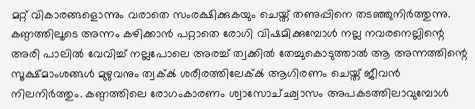മറ്റ്‍ വികാരങ്ങളൊന്നും വരാതെ സംരക്ഷിക്കുകയും ചെയ്ത്‍ തണുപ്പിനെ തടഞ്ഞുനിര്‍ത്തുന്നു. കണ്ഠത്തിലൂടെ അന്നം കഴിക്കാന്‍ പറ്റാതെ രോഗി വിഷമിക്കുമ്പോള്‍ നല്ല നവരനെല്ലിന്റെ അരി പാലില്‍ വേവിച്ച്‍ നല്ലപോലെ അരച്ച്‍ ത്വക്കില്‍ തേച്ചുകൊടുത്താല്‍ ആ അന്നത്തിന്റെ സൂക്ഷ്മാംശങ്ങള്‍ മുഴുവനും ത്വക്ക്‍ ശരീരത്തിലേക്ക്‍ ആഗിരണം ചെയ്ത്‍ ജീവന്‍ നിലനിര്‍ത്തും. കണ്ഠത്തിലെ രോഗംകാരണം ശ്വാസോച്‍ഛ്വാസം അപകടത്തിലാവുമ്പോള്‍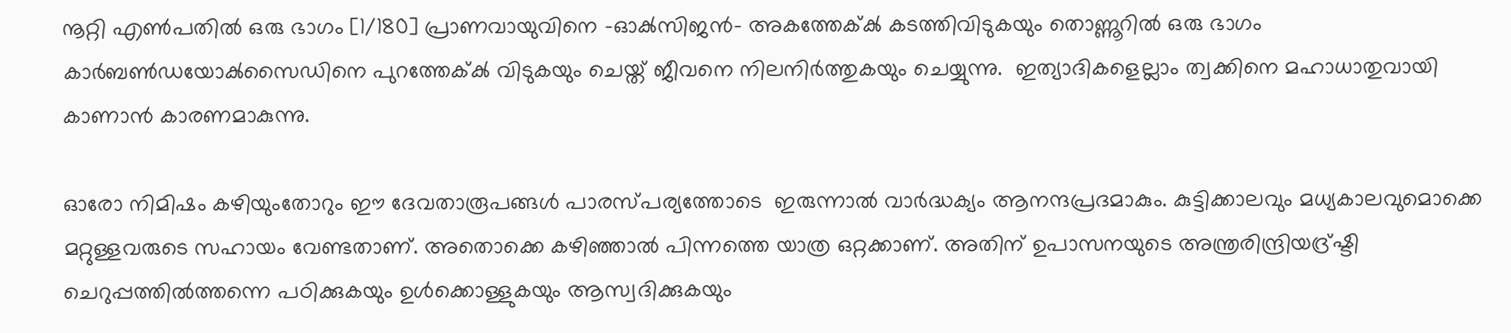നൂറ്റി എണ്‍പതില്‍ ഒരു ഭാഗം [1/180] പ്രാണവായുവിനെ -ഓക്‍സിജന്‍- അകത്തേക്ക്‍ കടത്തിവിടുകയും തൊണ്ണൂറില്‍ ഒരു ഭാഗം കാര്‍ബണ്‍ഡയോക്‍സൈഡിനെ പുറത്തേക്ക്‍ വിടുകയും ചെയ്ത്‍ ജീവനെ നിലനിര്‍ത്തുകയും ചെയ്യുന്നു.  ഇത്യാദികളെല്ലാം ത്വക്കിനെ മഹാധാതുവായി കാണാന്‍ കാരണമാകുന്നു.

ഓരോ നിമിഷം കഴിയുംതോറും ഈ ദേവതാരൂപങ്ങള്‍ പാരസ്പര്യത്തോടെ  ഇരുന്നാല്‍ വാര്‍ദ്ധക്യം ആനന്ദപ്രദമാകും. കുട്ടിക്കാലവും മധ്യകാലവുമൊക്കെ മറ്റുള്ളവരുടെ സഹായം വേണ്ടതാണ്‌. അതൊക്കെ കഴിഞ്ഞാല്‍ പിന്നത്തെ യാത്ര ഒറ്റക്കാണ്‌. അതിന്‌ ഉപാസനയുടെ അന്ത്രരിന്ദ്രിയദ്ര്‌ഷ്ടി ചെറുപ്പത്തില്‍ത്തന്നെ പഠിക്കുകയും ഉള്‍ക്കൊള്ളുകയും ആസ്വദിക്കുകയും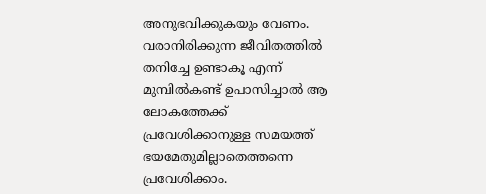അനുഭവിക്കുകയും വേണം. വരാനിരിക്കുന്ന ജീവിതത്തില്‍ തനിച്ചേ ഉണ്ടാകൂ എന്ന്‍ മുമ്പില്‍കണ്ട്‍ ഉപാസിച്ചാല്‍ ആ ലോകത്തേക്ക്‍ പ്രവേശിക്കാനുള്ള സമയത്ത്‍ ഭയമേതുമില്ലാതെത്തന്നെ പ്രവേശിക്കാം.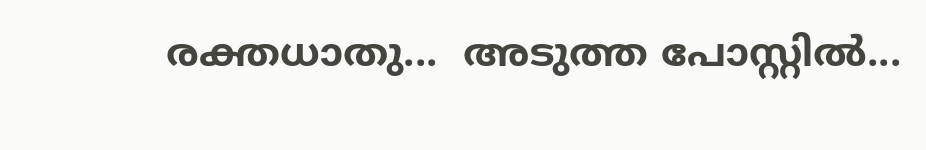രക്തധാതു...  അടുത്ത പോസ്റ്റില്‍...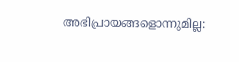അഭിപ്രായങ്ങളൊന്നുമില്ല: